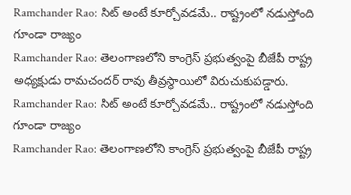Ramchander Rao: సిట్ అంటే కూర్చోవడమే.. రాష్ట్రంలో నడుస్తోంది గూండా రాజ్యం
Ramchander Rao: తెలంగాణలోని కాంగ్రెస్ ప్రభుత్వంపై బీజేపీ రాష్ట్ర అధ్యక్షుడు రామచందర్ రావు తీవ్రస్థాయిలో విరుచుకుపడ్డారు.
Ramchander Rao: సిట్ అంటే కూర్చోవడమే.. రాష్ట్రంలో నడుస్తోంది గూండా రాజ్యం
Ramchander Rao: తెలంగాణలోని కాంగ్రెస్ ప్రభుత్వంపై బీజేపీ రాష్ట్ర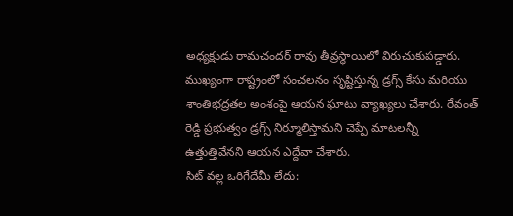అధ్యక్షుడు రామచందర్ రావు తీవ్రస్థాయిలో విరుచుకుపడ్డారు. ముఖ్యంగా రాష్ట్రంలో సంచలనం సృష్టిస్తున్న డ్రగ్స్ కేసు మరియు శాంతిభద్రతల అంశంపై ఆయన ఘాటు వ్యాఖ్యలు చేశారు. రేవంత్ రెడ్డి ప్రభుత్వం డ్రగ్స్ నిర్మూలిస్తామని చెప్పే మాటలన్నీ ఉత్తుత్తివేనని ఆయన ఎద్దేవా చేశారు.
సిట్ వల్ల ఒరిగేదేమీ లేదు: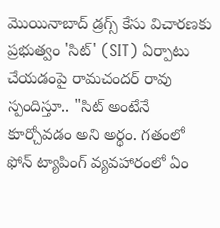మొయినాబాద్ డ్రగ్స్ కేసు విచారణకు ప్రభుత్వం 'సిట్' (SIT) ఏర్పాటు చేయడంపై రామచందర్ రావు స్పందిస్తూ.. "సిట్ అంటేనే కూర్చోవడం అని అర్థం. గతంలో ఫోన్ ట్యాపింగ్ వ్యవహారంలో ఏం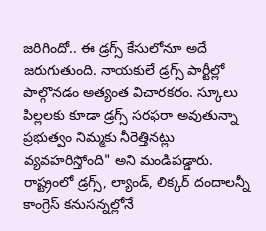జరిగిందో.. ఈ డ్రగ్స్ కేసులోనూ అదే జరుగుతుంది. నాయకులే డ్రగ్స్ పార్టీల్లో పాల్గొనడం అత్యంత విచారకరం. స్కూలు పిల్లలకు కూడా డ్రగ్స్ సరఫరా అవుతున్నా ప్రభుత్వం నిమ్మకు నీరెత్తినట్లు వ్యవహరిస్తోంది" అని మండిపడ్డారు. రాష్ట్రంలో డ్రగ్స్, ల్యాండ్, లిక్కర్ దందాలన్నీ కాంగ్రెస్ కనుసన్నల్లోనే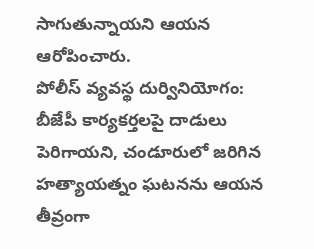సాగుతున్నాయని ఆయన ఆరోపించారు.
పోలీస్ వ్యవస్థ దుర్వినియోగం:
బీజేపీ కార్యకర్తలపై దాడులు పెరిగాయని, చండూరులో జరిగిన హత్యాయత్నం ఘటనను ఆయన తీవ్రంగా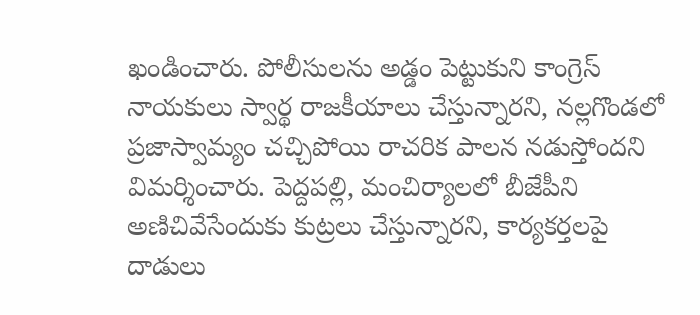ఖండించారు. పోలీసులను అడ్డం పెట్టుకుని కాంగ్రెస్ నాయకులు స్వార్థ రాజకీయాలు చేస్తున్నారని, నల్లగొండలో ప్రజాస్వామ్యం చచ్చిపోయి రాచరిక పాలన నడుస్తోందని విమర్శించారు. పెద్దపల్లి, మంచిర్యాలలో బీజేపీని అణిచివేసేందుకు కుట్రలు చేస్తున్నారని, కార్యకర్తలపై దాడులు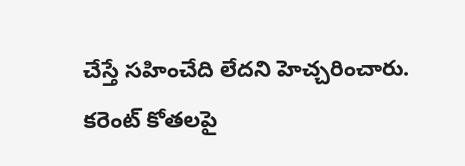చేస్తే సహించేది లేదని హెచ్చరించారు.
కరెంట్ కోతలపై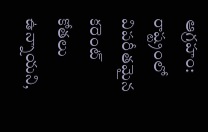ఆగ్రహం:
రాష్ట్రంలో విపరీతమైన కరెంట్ కోతలు ఉన్నాయని,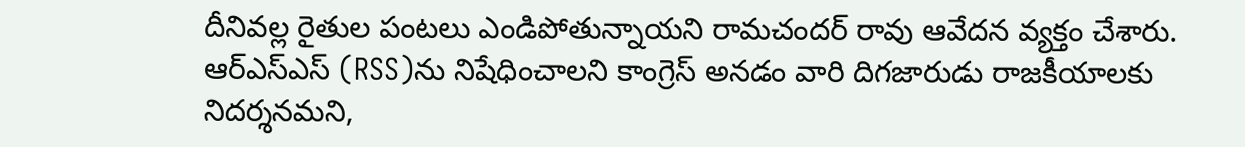దీనివల్ల రైతుల పంటలు ఎండిపోతున్నాయని రామచందర్ రావు ఆవేదన వ్యక్తం చేశారు. ఆర్ఎస్ఎస్ (RSS)ను నిషేధించాలని కాంగ్రెస్ అనడం వారి దిగజారుడు రాజకీయాలకు నిదర్శనమని,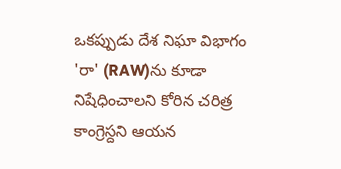ఒకప్పుడు దేశ నిఘా విభాగం 'రా' (RAW)ను కూడా నిషేధించాలని కోరిన చరిత్ర కాంగ్రెస్దని ఆయన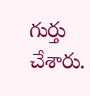గుర్తు చేశారు.